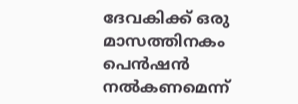ദേവകിക്ക് ഒരു മാസത്തിനകം പെൻഷൻ നൽകണമെന്ന്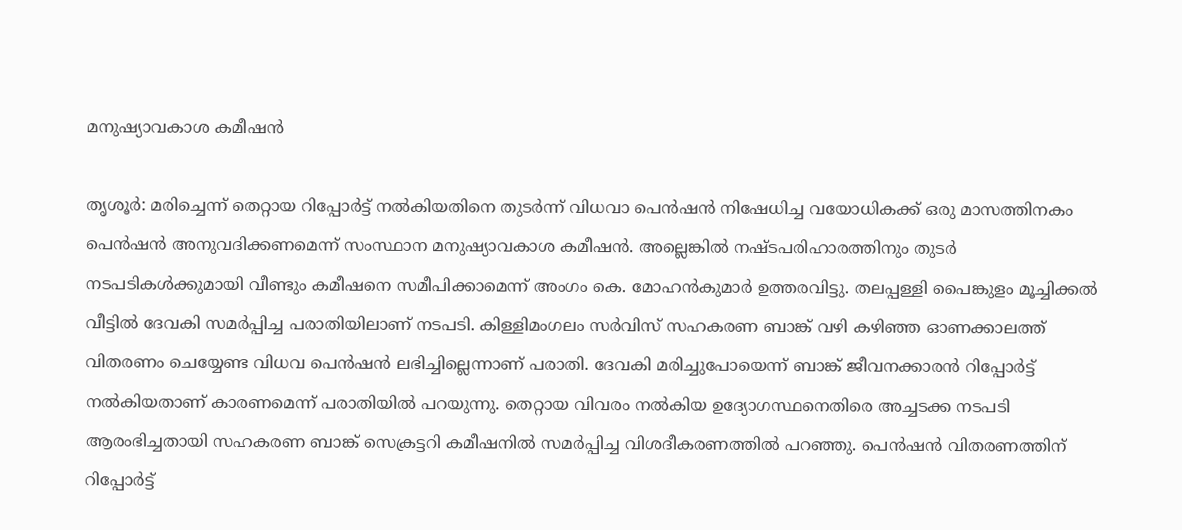മനുഷ്യാവകാശ കമീഷൻ

തൃശൂർ: മരിച്ചെന്ന് തെറ്റായ റിപ്പോർട്ട് നൽകിയതിനെ തുടർന്ന് വിധവാ പെൻഷൻ നിഷേധിച്ച വയോധികക്ക് ഒരു മാസത്തിനകം പെൻഷൻ അനുവദിക്കണമെന്ന് സംസ്ഥാന മനുഷ്യാവകാശ കമീഷൻ. അല്ലെങ്കിൽ നഷ്ടപരിഹാരത്തിനും തുടർ നടപടികൾക്കുമായി വീണ്ടും കമീഷനെ സമീപിക്കാമെന്ന് അംഗം കെ. മോഹൻകുമാർ ഉത്തരവിട്ടു. തലപ്പള്ളി പൈങ്കുളം മൂച്ചിക്കൽ വീട്ടിൽ ദേവകി സമർപ്പിച്ച പരാതിയിലാണ് നടപടി. കിള്ളിമംഗലം സർവിസ് സഹകരണ ബാങ്ക് വഴി കഴിഞ്ഞ ഓണക്കാലത്ത് വിതരണം ചെയ്യേണ്ട വിധവ പെൻഷൻ ലഭിച്ചില്ലെന്നാണ് പരാതി. ദേവകി മരിച്ചുപോയെന്ന് ബാങ്ക് ജീവനക്കാരൻ റിപ്പോർട്ട് നൽകിയതാണ് കാരണമെന്ന് പരാതിയിൽ പറയുന്നു. തെറ്റായ വിവരം നൽകിയ ഉദ്യോഗസ്ഥനെതിരെ അച്ചടക്ക നടപടി ആരംഭിച്ചതായി സഹകരണ ബാങ്ക് സെക്രട്ടറി കമീഷനിൽ സമർപ്പിച്ച വിശദീകരണത്തിൽ പറഞ്ഞു. പെൻഷൻ വിതരണത്തിന് റിപ്പോർട്ട്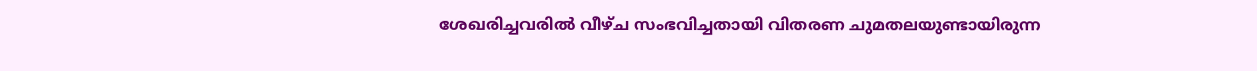ശേഖരിച്ചവരിൽ വീഴ്ച സംഭവിച്ചതായി വിതരണ ചുമതലയുണ്ടായിരുന്ന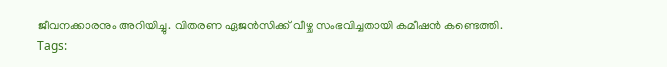ജീവനക്കാരനും അറിയിച്ചു. വിതരണ ഏജൻസിക്ക് വീഴ്ച സംഭവിച്ചതായി കമീഷൻ കണ്ടെത്തി.
Tags: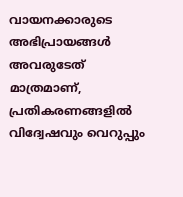വായനക്കാരുടെ അഭിപ്രായങ്ങള്‍ അവരുടേത് മാത്രമാണ്, പ്രതികരണങ്ങളിൽ വിദ്വേഷവും വെറുപ്പും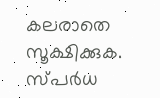കലരാതെ സൂക്ഷിക്കുക. സ്പർധ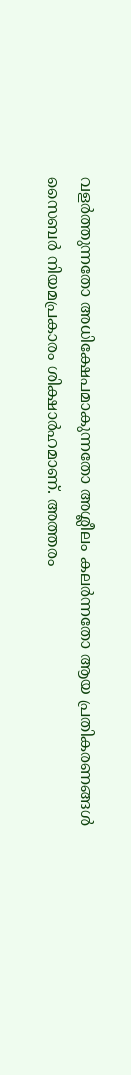വളർത്തുന്നതോ അധിക്ഷേപമാകുന്നതോ അശ്ലീലം കലർന്നതോ ആയ പ്രതികരണങ്ങൾ സൈബർ നിയമപ്രകാരം ശിക്ഷാർഹമാണ്. അത്തരം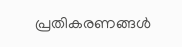പ്രതികരണങ്ങൾ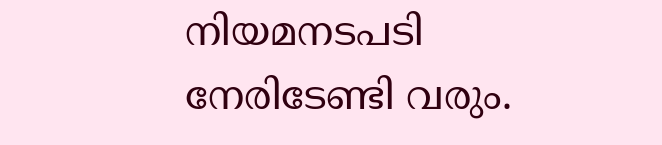നിയമനടപടി നേരിടേണ്ടി വരും.